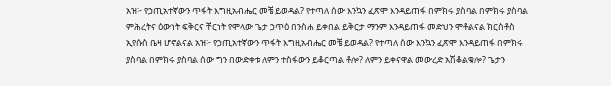አዝ፦ የኃጢአተኛውን ጥፋት እግዚአብሔር መቼ ይወዳል? የተጣለ ሰው እንኳን ፈጽሞ እንዳይጠፋ በምክሩ ያስባል በምክሩ ያስባል ምሕረትና ዕውነት ፍቅርና ቸርነት የሞላው ጌታ ኃጥዕ በንስሐ ይቀበል ይቅርታ ማንም እንዳይጠፋ መድህን ሞቶልናል ክርስቶስ ኢየሱስ ቤዛ ሆኖልናል አዝ፦ የኃጢአተኛውን ጥፋት እግዚአብሔር መቼ ይወዳል? የተጣለ ሰው እንኳን ፈጽሞ እንዳይጠፋ በምክሩ ያስባል በምክሩ ያስባል ሰው ግን በውድቀቱ ለምን ተስፋውን ይቆርጣል ቶሎ? ለምን ይቀናዋል መውረድ አሽቆልቁሎ? ጌታን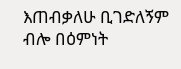እጠብቃለሁ ቢገድለኝም ብሎ በዕምነት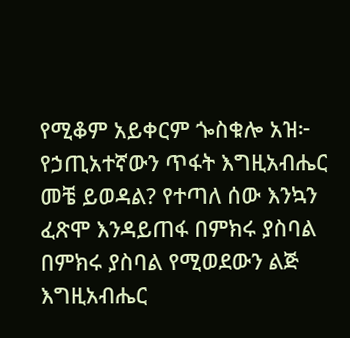የሚቆም አይቀርም ጐስቁሎ አዝ፦ የኃጢአተኛውን ጥፋት እግዚአብሔር መቼ ይወዳል? የተጣለ ሰው እንኳን ፈጽሞ እንዳይጠፋ በምክሩ ያስባል በምክሩ ያስባል የሚወደውን ልጅ እግዚአብሔር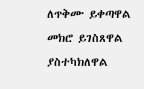ለጥቅሙ ይቀጣዋል መክሮ ይገስጸዋል ያስተካክለዋል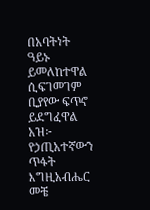በአባትነት ዓይኑ ይመለከተዋል ሲፍገመገም ቢያየው ፍጥኖ ይደግፈዋል አዝ፦ የኃጢአተኛውን ጥፋት እግዚአብሔር መቼ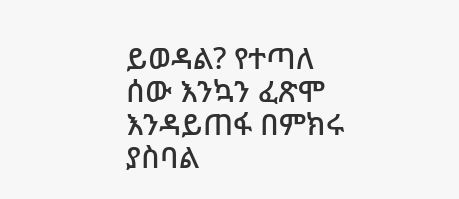ይወዳል? የተጣለ ሰው እንኳን ፈጽሞ እንዳይጠፋ በምክሩ ያስባል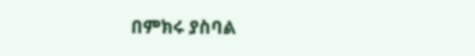በምክሩ ያስባል